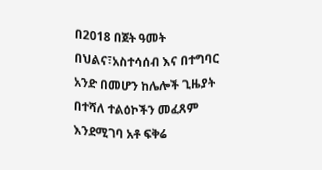በ2018 በጀት ዓመት በህልና፣አስተሳሰብ እና በተግባር አንድ በመሆን ከሌሎች ጊዜያት በተሻለ ተልዕኮችን መፈጸም እንደሚገባ አቶ ፍቅሬ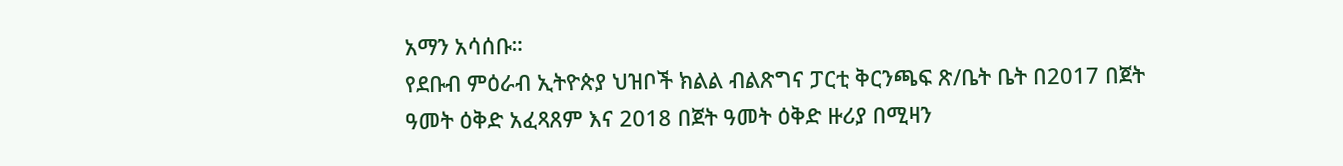አማን አሳሰቡ።
የደቡብ ምዕራብ ኢትዮጵያ ህዝቦች ክልል ብልጽግና ፓርቲ ቅርንጫፍ ጽ/ቤት ቤት በ2017 በጀት ዓመት ዕቅድ አፈጻጸም እና 2018 በጀት ዓመት ዕቅድ ዙሪያ በሚዛን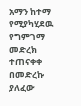አማን ከተማ የሚያካሂደዉ የግምገማ መድረክ ተጠናቀቀ በመድረኩ ያለፈው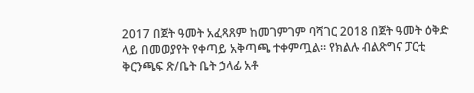2017 በጀት ዓመት አፈጻጸም ከመገምገም ባሻገር 2018 በጀት ዓመት ዕቅድ ላይ በመወያየት የቀጣይ አቅጣጫ ተቀምጧል። የክልሉ ብልጽግና ፓርቲ ቅርንጫፍ ጽ/ቤት ቤት ኃላፊ አቶ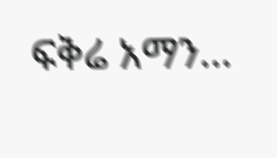ፍቅሬ አማን…